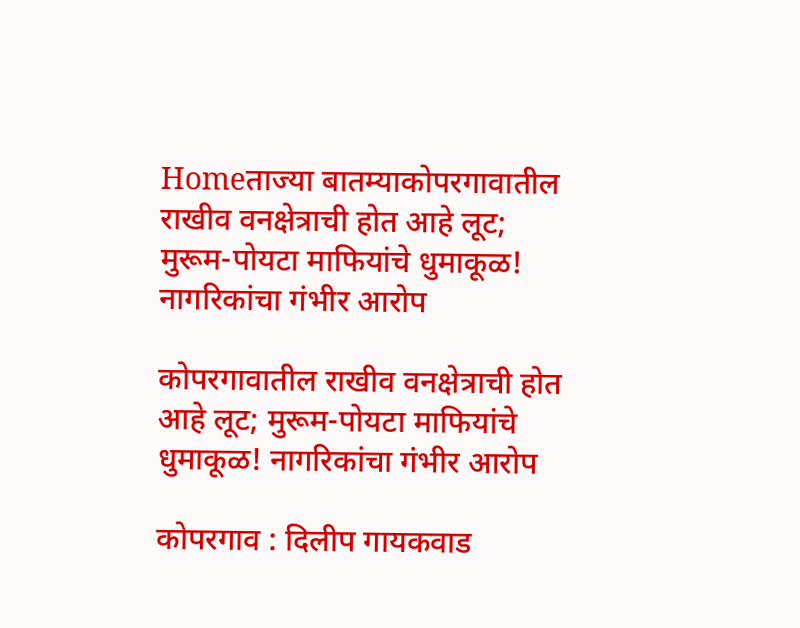Homeताज्या बातम्याकोपरगावातील राखीव वनक्षेत्राची होत आहे लूट; मुरूम-पोयटा माफियांचे धुमाकूळ! नागरिकांचा गंभीर आरोप

कोपरगावातील राखीव वनक्षेत्राची होत आहे लूट; मुरूम-पोयटा माफियांचे धुमाकूळ! नागरिकांचा गंभीर आरोप

कोपरगाव : दिलीप गायकवाड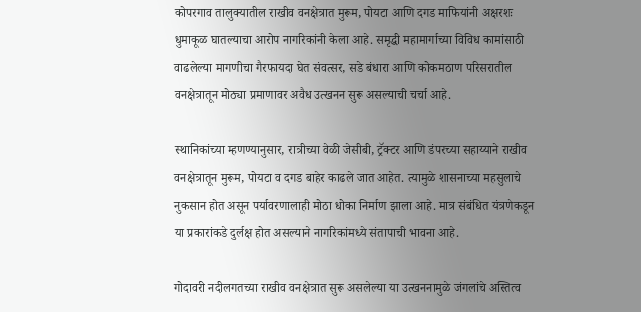कोपरगाव तालुक्यातील राखीव वनक्षेत्रात मुरूम, पोयटा आणि दगड माफियांनी अक्षरशः धुमाकूळ घातल्याचा आरोप नागरिकांनी केला आहे. समृद्धी महामार्गाच्या विविध कामांसाठी वाढलेल्या मागणीचा गैरफायदा घेत संवत्सर, सडे बंधारा आणि कोकमठाण परिसरातील वनक्षेत्रातून मोठ्या प्रमाणावर अवैध उत्खनन सुरू असल्याची चर्चा आहे.

स्थानिकांच्या म्हणण्यानुसार, रात्रीच्या वेळी जेसीबी, ट्रॅक्टर आणि डंपरच्या सहाय्याने राखीव वनक्षेत्रातून मुरूम, पोयटा व दगड बाहेर काढले जात आहेत. त्यामुळे शासनाच्या महसुलाचे नुकसान होत असून पर्यावरणालाही मोठा धोका निर्माण झाला आहे. मात्र संबंधित यंत्रणेकडून या प्रकारांकडे दुर्लक्ष होत असल्याने नागरिकांमध्ये संतापाची भावना आहे.

गोदावरी नदीलगतच्या राखीव वनक्षेत्रात सुरू असलेल्या या उत्खननामुळे जंगलांचे अस्तित्व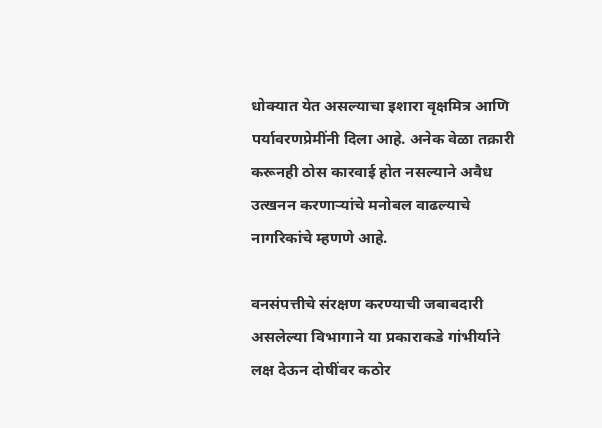धोक्यात येत असल्याचा इशारा वृक्षमित्र आणि पर्यावरणप्रेमींनी दिला आहे. अनेक वेळा तक्रारी करूनही ठोस कारवाई होत नसल्याने अवैध उत्खनन करणाऱ्यांचे मनोबल वाढल्याचे नागरिकांचे म्हणणे आहे.

वनसंपत्तीचे संरक्षण करण्याची जबाबदारी असलेल्या विभागाने या प्रकाराकडे गांभीर्याने लक्ष देऊन दोषींवर कठोर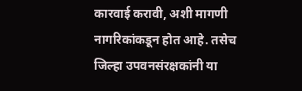कारवाई करावी, अशी मागणी नागरिकांकडून होत आहे. तसेच जिल्हा उपवनसंरक्षकांनी या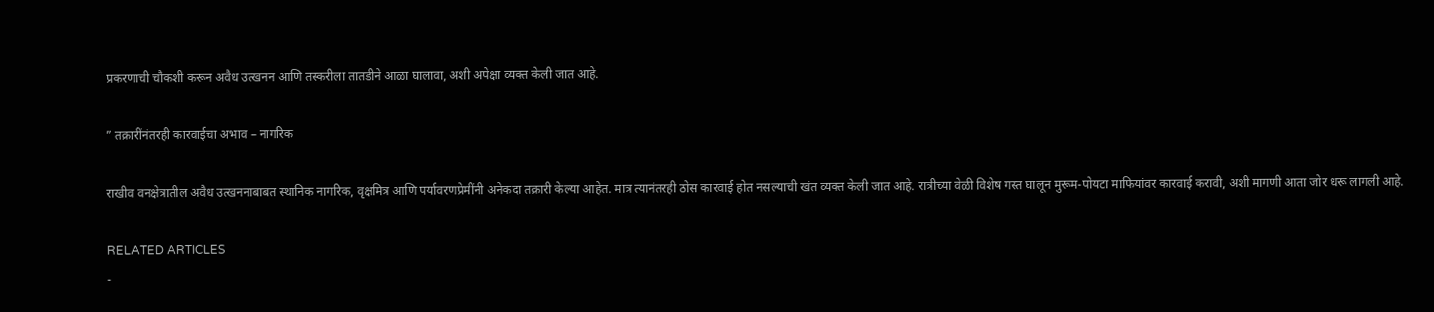प्रकरणाची चौकशी करून अवैध उत्खनन आणि तस्करीला तातडीने आळा घालावा, अशी अपेक्षा व्यक्त केली जात आहे.

” तक्रारींनंतरही कारवाईचा अभाव – नागरिक

राखीव वनक्षेत्रातील अवैध उत्खननाबाबत स्थानिक नागरिक, वृक्षमित्र आणि पर्यावरणप्रेमींनी अनेकदा तक्रारी केल्या आहेत. मात्र त्यानंतरही ठोस कारवाई होत नसल्याची खंत व्यक्त केली जात आहे. रात्रीच्या वेळी विशेष गस्त घालून मुरूम-पोयटा माफियांवर कारवाई करावी, अशी मागणी आता जोर धरू लागली आहे.

RELATED ARTICLES
-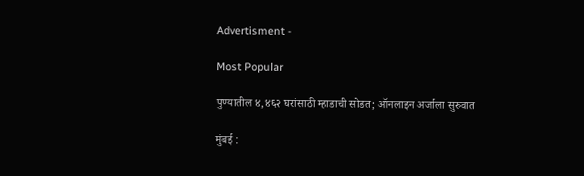Advertisment -

Most Popular

पुण्यातील ४,४६२ घरांसाठी म्हाडाची सोडत; ऑनलाइन अर्जाला सुरुवात

मुंबई :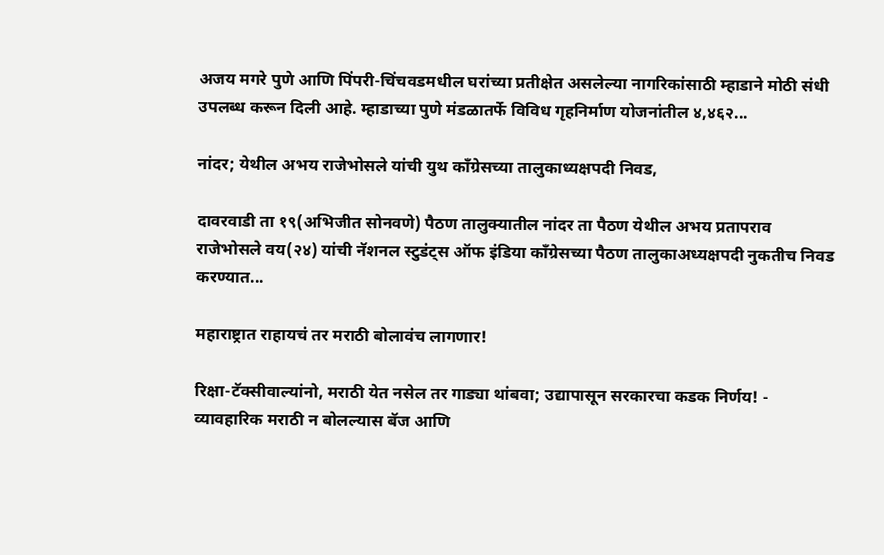अजय मगरे पुणे आणि पिंपरी-चिंचवडमधील घरांच्या प्रतीक्षेत असलेल्या नागरिकांसाठी म्हाडाने मोठी संधी उपलब्ध करून दिली आहे. म्हाडाच्या पुणे मंडळातर्फे विविध गृहनिर्माण योजनांतील ४,४६२...

नांदर; येथील अभय राजेभोसले यांची युथ काँग्रेसच्या तालुकाध्यक्षपदी निवड,

दावरवाडी ता १९(अभिजीत सोनवणे) पैठण तालुक्यातील नांदर ता पैठण येथील अभय प्रतापराव राजेभोसले वय(२४) यांची नॅशनल स्टुडंट्स ऑफ इंडिया काँग्रेसच्या पैठण तालुकाअध्यक्षपदी नुकतीच निवड करण्यात...

महाराष्ट्रात राहायचं तर मराठी बोलावंच लागणार!

रिक्षा-टॅक्सीवाल्यांनो, मराठी येत नसेल तर गाड्या थांबवा; उद्यापासून सरकारचा कडक निर्णय! - व्यावहारिक मराठी न बोलल्यास बॅज आणि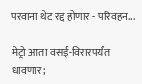परवाना थेट रद्द होणार - परिवहन...

मेट्रो आता वसई-विरारपर्यंत धावणार;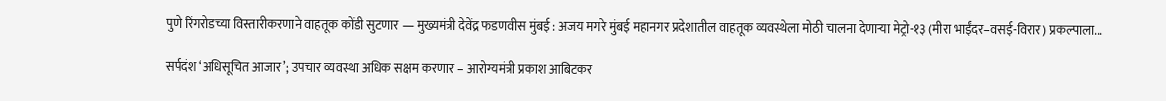पुणे रिंगरोडच्या विस्तारीकरणाने वाहतूक कोंडी सुटणार — मुख्यमंत्री देवेंद्र फडणवीस मुंबई : अजय मगरे मुंबई महानगर प्रदेशातील वाहतूक व्यवस्थेला मोठी चालना देणाऱ्या मेट्रो-१३ (मीरा भाईंदर–वसई-विरार) प्रकल्पाला...

सर्पदंश ‘अधिसूचित आजार’; उपचार व्यवस्था अधिक सक्षम करणार – आरोग्यमंत्री प्रकाश आबिटकर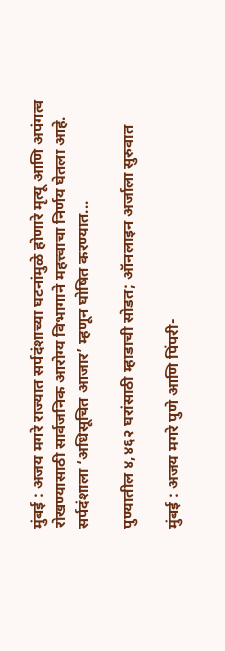मुंबई : अजय मगरे राज्यात सर्पदंशाच्या घटनांमुळे होणारे मृत्यू आणि अपंगत्व रोखण्यासाठी सार्वजनिक आरोग्य विभागाने महत्त्वाचा निर्णय घेतला आहे. सर्पदंशाला ‘अधिसूचित आजार’ म्हणून घोषित करण्यात...

पुण्यातील ४,४६२ घरांसाठी म्हाडाची सोडत; ऑनलाइन अर्जाला सुरुवात

मुंबई : अजय मगरे पुणे आणि पिंपरी-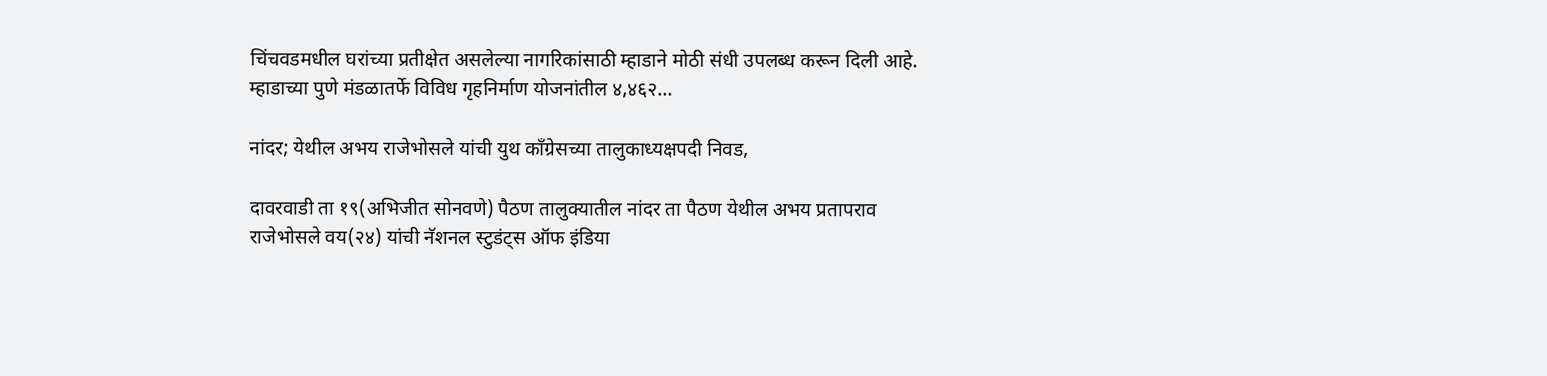चिंचवडमधील घरांच्या प्रतीक्षेत असलेल्या नागरिकांसाठी म्हाडाने मोठी संधी उपलब्ध करून दिली आहे. म्हाडाच्या पुणे मंडळातर्फे विविध गृहनिर्माण योजनांतील ४,४६२...

नांदर; येथील अभय राजेभोसले यांची युथ काँग्रेसच्या तालुकाध्यक्षपदी निवड,

दावरवाडी ता १९(अभिजीत सोनवणे) पैठण तालुक्यातील नांदर ता पैठण येथील अभय प्रतापराव राजेभोसले वय(२४) यांची नॅशनल स्टुडंट्स ऑफ इंडिया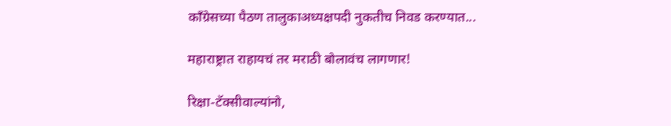काँग्रेसच्या पैठण तालुकाअध्यक्षपदी नुकतीच निवड करण्यात...

महाराष्ट्रात राहायचं तर मराठी बोलावंच लागणार!

रिक्षा-टॅक्सीवाल्यांनो,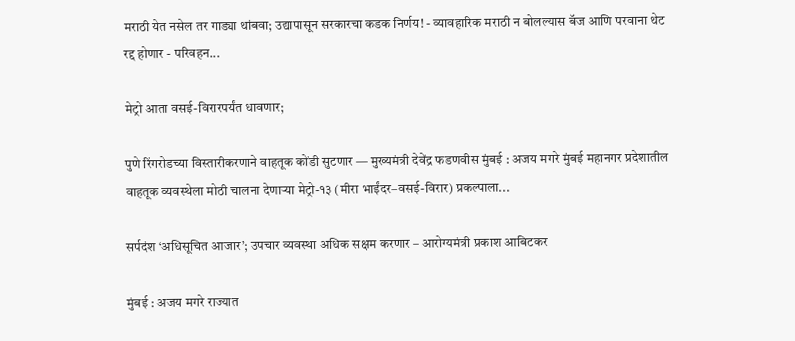मराठी येत नसेल तर गाड्या थांबवा; उद्यापासून सरकारचा कडक निर्णय! - व्यावहारिक मराठी न बोलल्यास बॅज आणि परवाना थेट रद्द होणार - परिवहन...

मेट्रो आता वसई-विरारपर्यंत धावणार;

पुणे रिंगरोडच्या विस्तारीकरणाने वाहतूक कोंडी सुटणार — मुख्यमंत्री देवेंद्र फडणवीस मुंबई : अजय मगरे मुंबई महानगर प्रदेशातील वाहतूक व्यवस्थेला मोठी चालना देणाऱ्या मेट्रो-१३ (मीरा भाईंदर–वसई-विरार) प्रकल्पाला...

सर्पदंश ‘अधिसूचित आजार’; उपचार व्यवस्था अधिक सक्षम करणार – आरोग्यमंत्री प्रकाश आबिटकर

मुंबई : अजय मगरे राज्यात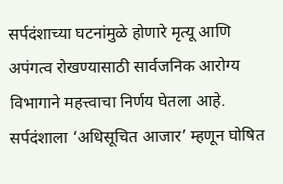सर्पदंशाच्या घटनांमुळे होणारे मृत्यू आणि अपंगत्व रोखण्यासाठी सार्वजनिक आरोग्य विभागाने महत्त्वाचा निर्णय घेतला आहे. सर्पदंशाला ‘अधिसूचित आजार’ म्हणून घोषित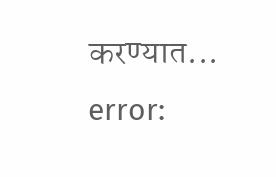करण्यात...
error: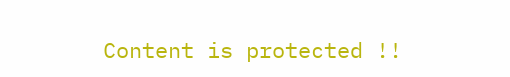Content is protected !!